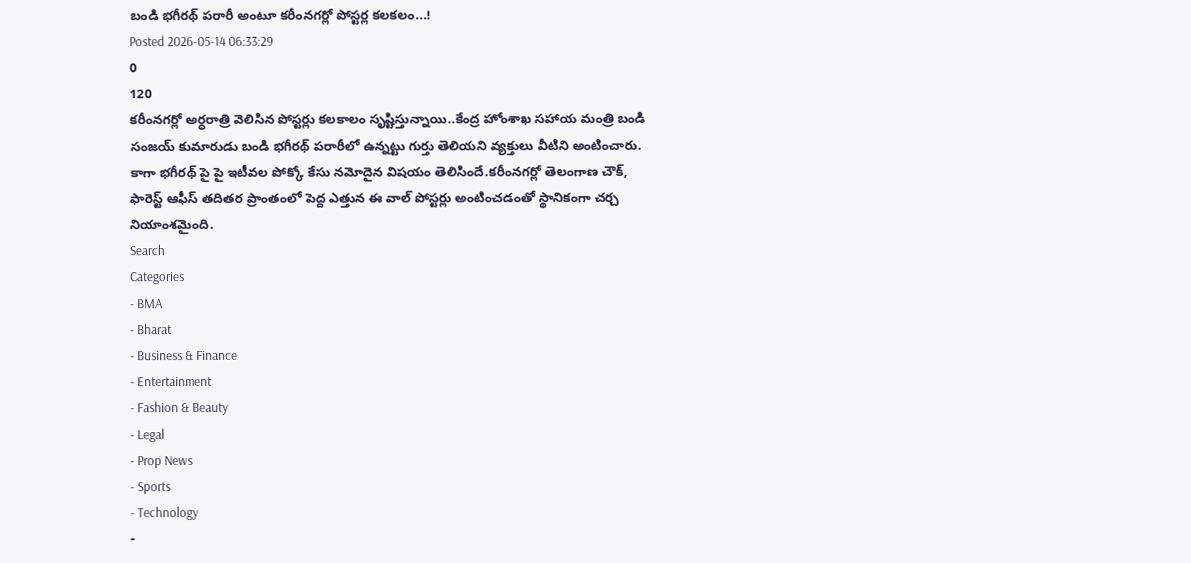బండి భగీరథ్ పరారీ అంటూ కరీంనగర్లో పోస్టర్ల కలకలం...!
Posted 2026-05-14 06:33:29
0
120
కరీంనగర్లో అర్ధరాత్రి వెలిసిన పోస్టర్లు కలకాలం సృష్టిస్తున్నాయి..కేంద్ర హోంశాఖ సహాయ మంత్రి బండి సంజయ్ కుమారుడు బండి భగీరథ్ పరారీలో ఉన్నట్టు గుర్తు తెలియని వ్యక్తులు వీటిని అంటించారు. కాగా భగీరథ్ పై పై ఇటీవల పోక్కో కేసు నమోదైన విషయం తెలిసిందే.కరీంనగర్లో తెలంగాణ చౌక్, ఫారెస్ట్ ఆఫీస్ తదితర ప్రాంతంలో పెద్ద ఎత్తున ఈ వాల్ పోస్టర్లు అంటించడంతో స్థానికంగా చర్చ నియాంశమైంది.
Search
Categories
- BMA
- Bharat
- Business & Finance
- Entertainment
- Fashion & Beauty
- Legal
- Prop News
- Sports
- Technology
-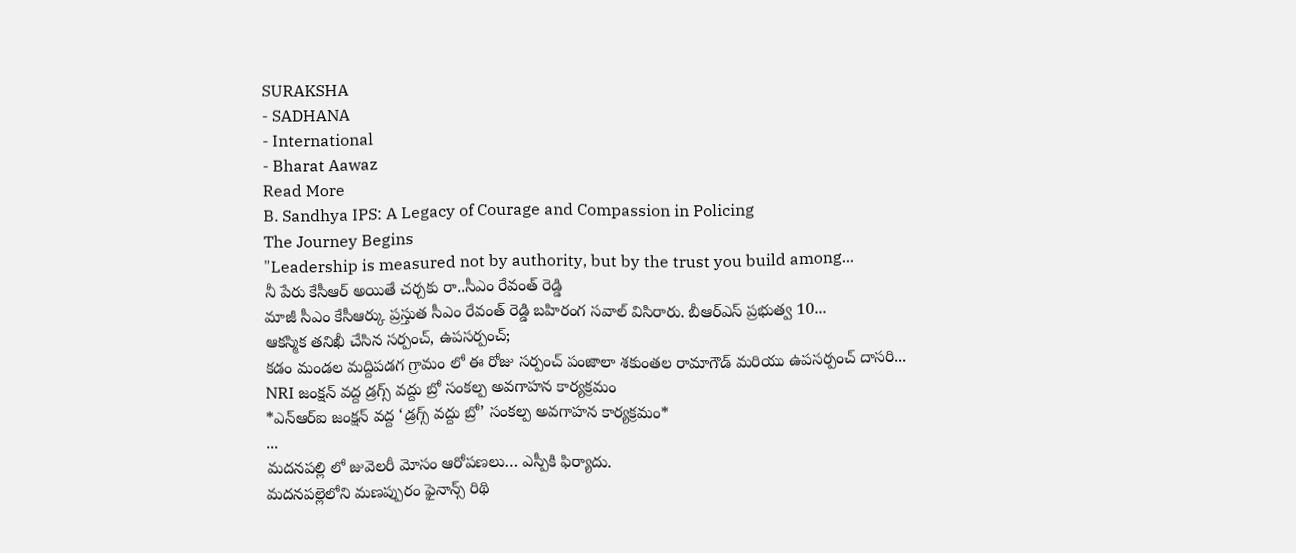SURAKSHA
- SADHANA
- International
- Bharat Aawaz
Read More
B. Sandhya IPS: A Legacy of Courage and Compassion in Policing
The Journey Begins
"Leadership is measured not by authority, but by the trust you build among...
నీ పేరు కేసీఆర్ అయితే చర్చకు రా..సీఎం రేవంత్ రెడ్డి
మాజీ సీఎం కేసీఆర్కు ప్రస్తుత సీఎం రేవంత్ రెడ్డి బహిరంగ సవాల్ విసిరారు. బీఆర్ఎస్ ప్రభుత్వ 10...
ఆకస్మిక తనిఖీ చేసిన సర్పంచ్, ఉపసర్పంచ్;
కడం మండల మద్దిపడగ గ్రామం లో ఈ రోజు సర్పంచ్ పంజాలా శకుంతల రామాగౌడ్ మరియు ఉపసర్పంచ్ దాసరి...
NRI జంక్షన్ వద్ద డ్రగ్స్ వద్దు బ్రో సంకల్ప అవగాహన కార్యక్రమం
*ఎన్ఆర్ఐ జంక్షన్ వద్ద ‘డ్రగ్స్ వద్దు బ్రో’ సంకల్ప అవగాహన కార్యక్రమం*
...
మదనపల్లి లో జువెలరీ మోసం ఆరోపణలు… ఎస్పీకి ఫిర్యాదు.
మదనపల్లెలోని మణప్పురం ఫైనాన్స్ రిథి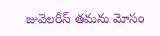జువెలరీస్ తమను మోసం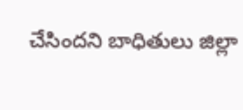చేసిందని బాధితులు జిల్లా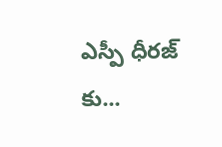ఎస్పీ ధీరజ్ కు...